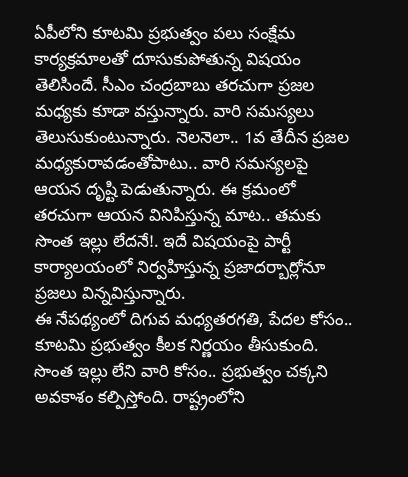ఏపీలోని కూటమి ప్రభుత్వం పలు సంక్షేమ కార్యక్రమాలతో దూసుకుపోతున్న విషయం తెలిసిందే. సీఎం చంద్రబాబు తరచుగా ప్రజల మధ్యకు కూడా వస్తున్నారు. వారి సమస్యలు తెలుసుకుంటున్నారు. నెలనెలా.. 1వ తేదీన ప్రజల మధ్యకురావడంతోపాటు.. వారి సమస్యలపై ఆయన దృష్టి పెడుతున్నారు. ఈ క్రమంలో తరచుగా ఆయన వినిపిస్తున్న మాట.. తమకు సొంత ఇల్లు లేదనే!. ఇదే విషయంపై పార్టీ కార్యాలయంలో నిర్వహిస్తున్న ప్రజాదర్బార్లోనూ ప్రజలు విన్నవిస్తున్నారు.
ఈ నేపథ్యంలో దిగువ మధ్యతరగతి, పేదల కోసం.. కూటమి ప్రభుత్వం కీలక నిర్ణయం తీసుకుంది. సొంత ఇల్లు లేని వారి కోసం.. ప్రభుత్వం చక్కని అవకాశం కల్పిస్తోంది. రాష్ట్రంలోని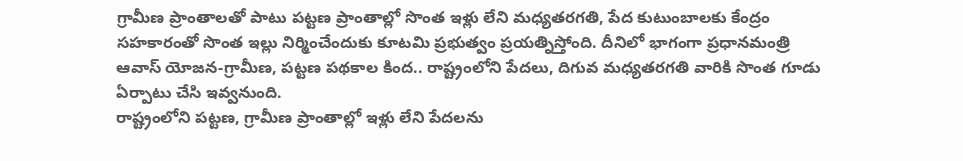గ్రామీణ ప్రాంతాలతో పాటు పట్టణ ప్రాంతాల్లో సొంత ఇళ్లు లేని మధ్యతరగతి, పేద కుటుంబాలకు కేంద్రం సహకారంతో సొంత ఇల్లు నిర్మించేందుకు కూటమి ప్రభుత్వం ప్రయత్నిస్తోంది. దీనిలో భాగంగా ప్రధానమంత్రి ఆవాస్ యోజన-గ్రామీణ, పట్టణ పథకాల కింద.. రాష్ట్రంలోని పేదలు, దిగువ మధ్యతరగతి వారికి సొంత గూడు ఏర్పాటు చేసి ఇవ్వనుంది.
రాష్ట్రంలోని పట్టణ, గ్రామీణ ప్రాంతాల్లో ఇళ్లు లేని పేదలను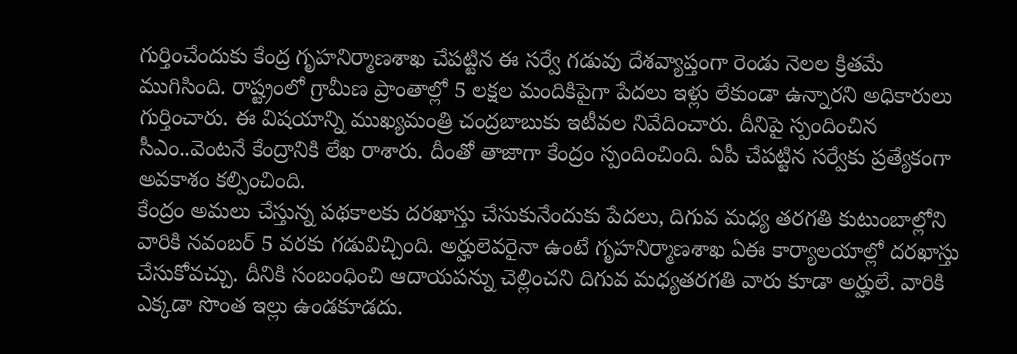గుర్తించేందుకు కేంద్ర గృహనిర్మాణశాఖ చేపట్టిన ఈ సర్వే గడువు దేశవ్యాప్తంగా రెండు నెలల క్రితమే ముగిసింది. రాష్ట్రంలో గ్రామీణ ప్రాంతాల్లో 5 లక్షల మందికిపైగా పేదలు ఇళ్లు లేకుండా ఉన్నారని అధికారులు గుర్తించారు. ఈ విషయాన్ని ముఖ్యమంత్రి చంద్రబాబుకు ఇటీవల నివేదించారు. దీనిపై స్పందించిన సీఎం..వెంటనే కేంద్రానికి లేఖ రాశారు. దీంతో తాజాగా కేంద్రం స్పందించింది. ఏపీ చేపట్టిన సర్వేకు ప్రత్యేకంగా అవకాశం కల్పించింది.
కేంద్రం అమలు చేస్తున్న పథకాలకు దరఖాస్తు చేసుకునేందుకు పేదలు, దిగువ మధ్య తరగతి కుటుంబాల్లోని వారికి నవంబర్ 5 వరకు గడువిచ్చింది. అర్హులెవరైనా ఉంటే గృహనిర్మాణశాఖ ఏఈ కార్యాలయాల్లో దరఖాస్తు చేసుకోవచ్చు. దీనికి సంబంధించి ఆదాయపన్ను చెల్లించని దిగువ మధ్యతరగతి వారు కూడా అర్హులే. వారికి ఎక్కడా సొంత ఇల్లు ఉండకూడదు.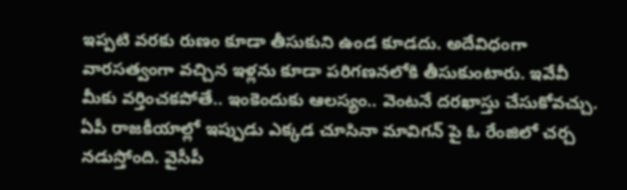ఇప్పటి వరకు రుణం కూడా తీసుకుని ఉండ కూడదు. అదేవిధంగా వారసత్వంగా వచ్చిన ఇళ్లను కూడా పరిగణనలోకి తీసుకుంటారు. ఇవేవీ మీకు వర్తించకపోతే.. ఇంకెందుకు ఆలస్యం.. వెంటనే దరఖాస్తు చేసుకోవచ్చు.
ఏపీ రాజకీయాల్లో ఇప్పుడు ఎక్కడ చూసినా మావిగన్ పై ఓ రేంజిలో చర్చ నడుస్తోంది. వైసీపీ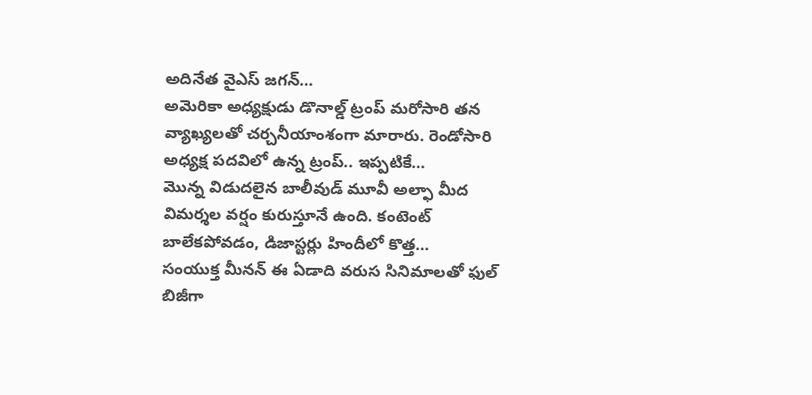అదినేత వైఎస్ జగన్…
అమెరికా అధ్యక్షుడు డొనాల్డ్ ట్రంప్ మరోసారి తన వ్యాఖ్యలతో చర్చనీయాంశంగా మారారు. రెండోసారి అధ్యక్ష పదవిలో ఉన్న ట్రంప్.. ఇప్పటికే…
మొన్న విడుదలైన బాలీవుడ్ మూవీ అల్ఫా మీద విమర్శల వర్షం కురుస్తూనే ఉంది. కంటెంట్ బాలేకపోవడం, డిజాస్టర్లు హిందీలో కొత్త…
సంయుక్త మీనన్ ఈ ఏడాది వరుస సినిమాలతో ఫుల్ బిజీగా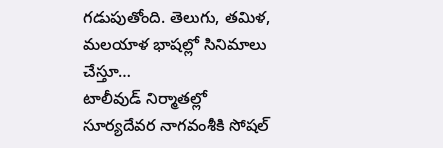గడుపుతోంది. తెలుగు, తమిళ, మలయాళ భాషల్లో సినిమాలు చేస్తూ…
టాలీవుడ్ నిర్మాతల్లో సూర్యదేవర నాగవంశీకి సోషల్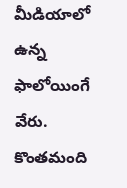మీడియాలో ఉన్న ఫాలోయింగే వేరు. కొంతమంది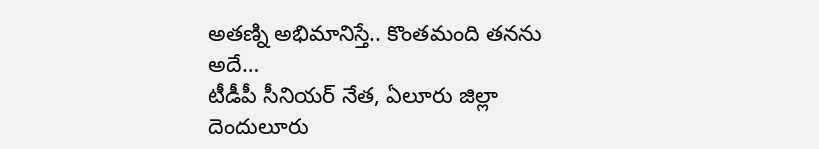అతణ్ని అభిమానిస్తే.. కొంతమంది తనను అదే…
టీడీపీ సీనియర్ నేత, ఏలూరు జిల్లా దెందులూరు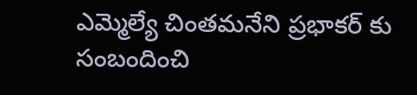ఎమ్మెల్యే చింతమనేని ప్రభాకర్ కు సంబందించి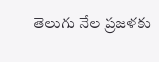తెలుగు నేల ప్రజళకు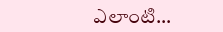ఎలాంటి…